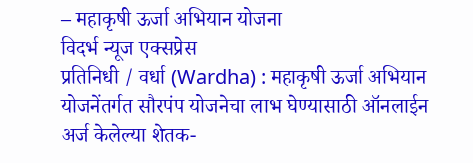– महाकृषी ऊर्जा अभियान योजना
विदर्भ न्यूज एक्सप्रेस
प्रतिनिधी / वर्धा (Wardha) : महाकृषी ऊर्जा अभियान योजनेंतर्गत सौरपंप योजनेचा लाभ घेण्यासाठी ऑनलाईन अर्ज केलेल्या शेतक-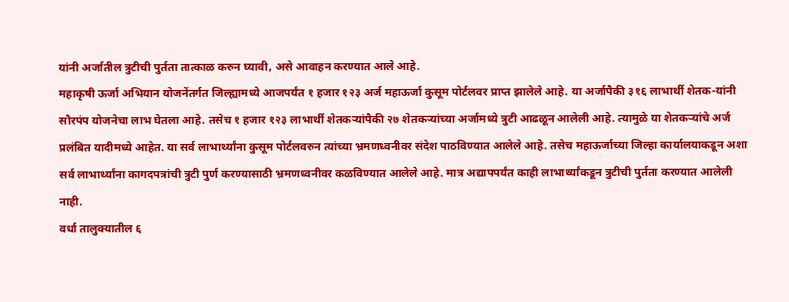यांनी अर्जातील त्रुटीची पुर्तता तात्काळ करुन घ्यावी, असे आवाहन करण्यात आले आहे.
महाकृषी ऊर्जा अभियान योजनेंतर्गत जिल्ह्यामध्ये आजपर्यंत १ हजार १२३ अर्ज महाऊर्जा कुसूम पोर्टलवर प्राप्त झालेले आहे. या अर्जापैकी ३१६ लाभार्थी शेतक-यांनी सौरपंप योजनेचा लाभ घेतला आहे. तसेच १ हजार १२३ लाभार्थी शेतकऱ्यांपैकी २७ शेतकऱ्यांच्या अर्जामध्ये त्रुटी आढळून आलेली आहे. त्यामुळे या शेतकऱ्यांचे अर्ज प्रलंबित यादीमध्ये आहेत. या सर्व लाभार्थ्यांना कुसूम पोर्टलवरुन त्यांच्या भ्रमणध्वनीवर संदेश पाठविण्यात आलेले आहे. तसेच महाऊर्जाच्या जिल्हा कार्यालयाकडून अशा सर्व लाभार्थ्यांना कागदपत्रांची त्रुटी पुर्ण करण्यासाठी भ्रमणध्वनीवर कळविण्यात आलेले आहे. मात्र अद्यापपर्यंत काही लाभार्थ्यांकडून त्रुटीची पुर्तता करण्यात आलेली नाही.
वर्धा तालुक्यातील ६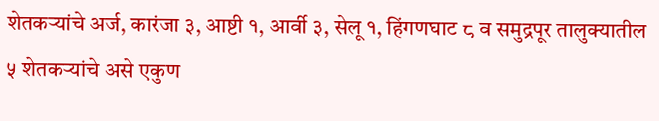शेतकऱ्यांचे अर्ज, कारंजा ३, आष्टी १, आर्वी ३, सेलू १, हिंगणघाट ८ व समुद्रपूर तालुक्यातील ५ शेतकऱ्यांचे असे एकुण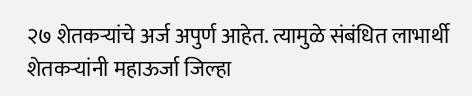२७ शेतकऱ्यांचे अर्ज अपुर्ण आहेत. त्यामुळे संबंधित लाभार्थी शेतकऱ्यांनी महाऊर्जा जिल्हा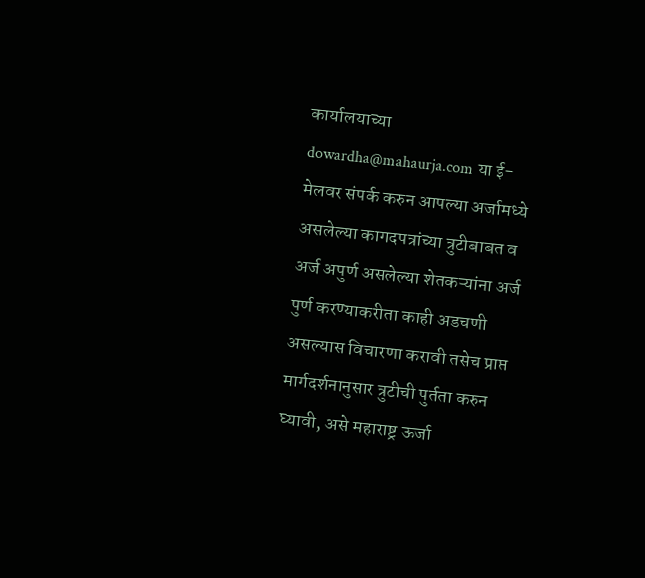कार्यालयाच्या dowardha@mahaurja.com या ई-मेलवर संपर्क करुन आपल्या अर्जामध्ये असलेल्या कागदपत्रांच्या त्रुटीबाबत व अर्ज अपुर्ण असलेल्या शेतकऱ्यांना अर्ज पुर्ण करण्याकरीता काही अडचणी असल्यास विचारणा करावी तसेच प्राप्त मार्गदर्शनानुसार त्रुटीची पुर्तता करुन घ्यावी, असे महाराष्ट्र ऊर्जा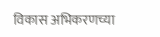विकास अभिकरणच्या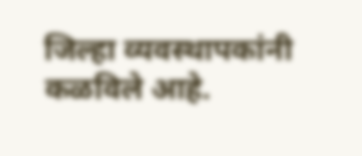जिल्हा व्यवस्थापकांनी कळविले आहे.